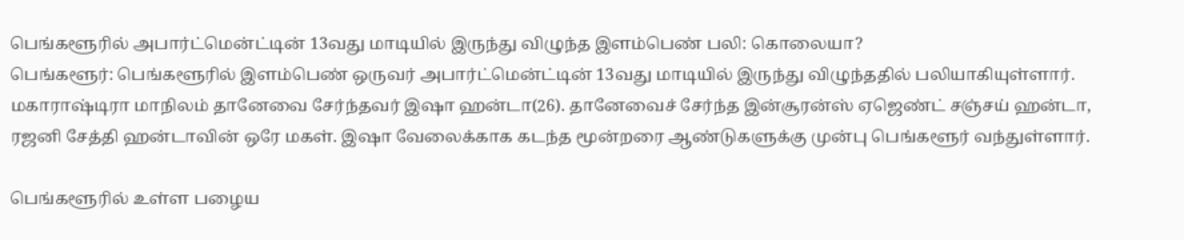பெங்களூரில் அபார்ட்மென்ட்டின் 13வது மாடியில் இருந்து விழுந்த இளம்பெண் பலி: கொலையா?
பெங்களூர்: பெங்களூரில் இளம்பெண் ஒருவர் அபார்ட்மென்ட்டின் 13வது மாடியில் இருந்து விழுந்ததில் பலியாகியுள்ளார்.
மகாராஷ்டிரா மாநிலம் தானேவை சேர்ந்தவர் இஷா ஹன்டா(26). தானேவைச் சேர்ந்த இன்சூரன்ஸ் ஏஜெண்ட் சஞ்சய் ஹன்டா, ரஜனி சேத்தி ஹன்டாவின் ஒரே மகள். இஷா வேலைக்காக கடந்த மூன்றரை ஆண்டுகளுக்கு முன்பு பெங்களூர் வந்துள்ளார்.

பெங்களூரில் உள்ள பழைய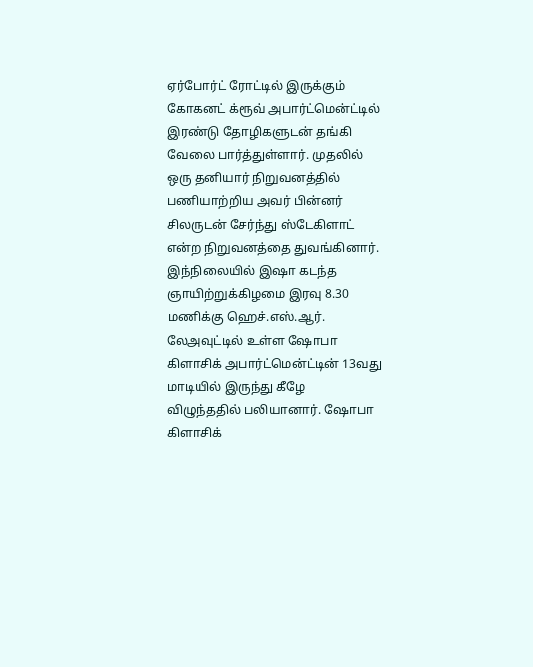ஏர்போர்ட் ரோட்டில் இருக்கும் கோகனட் க்ரூவ் அபார்ட்மென்ட்டில் இரண்டு தோழிகளுடன் தங்கி வேலை பார்த்துள்ளார். முதலில் ஒரு தனியார் நிறுவனத்தில் பணியாற்றிய அவர் பின்னர் சிலருடன் சேர்ந்து ஸ்டேகிளாட் என்ற நிறுவனத்தை துவங்கினார்.
இந்நிலையில் இஷா கடந்த ஞாயிற்றுக்கிழமை இரவு 8.30 மணிக்கு ஹெச்.எஸ்.ஆர். லேஅவுட்டில் உள்ள ஷோபா கிளாசிக் அபார்ட்மென்ட்டின் 13வது மாடியில் இருந்து கீழே விழுந்ததில் பலியானார். ஷோபா கிளாசிக்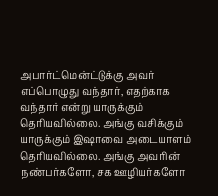அபார்ட்மென்ட்டுக்கு அவர் எப்பொழுது வந்தார், எதற்காக வந்தார் என்று யாருக்கும் தெரியவில்லை. அங்கு வசிக்கும் யாருக்கும் இஷாவை அடையாளம் தெரியவில்லை. அங்கு அவரின் நண்பர்களோ, சக ஊழியர்களோ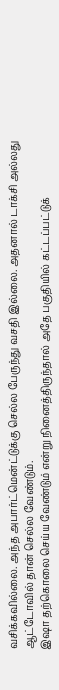வசிக்கவில்லை. அந்த அபார்ட்மென்ட்டுக்கு செல்ல பேருந்து வசதி இல்லை. அதனால் டாக்சி அல்லது ஆட்டோவில் தான் செல்ல வேண்டும்.
இஷா தற்கொலை செய்ய வேண்டும் என்று நினைத்திருந்தால் அதே பகுதியில் கட்டப்பட்டுக்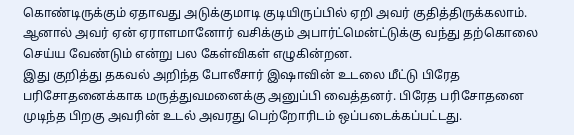கொண்டிருக்கும் ஏதாவது அடுக்குமாடி குடியிருப்பில் ஏறி அவர் குதித்திருக்கலாம். ஆனால் அவர் ஏன் ஏராளமானோர் வசிக்கும் அபார்ட்மென்ட்டுக்கு வந்து தற்கொலை செய்ய வேண்டும் என்று பல கேள்விகள் எழுகின்றன.
இது குறித்து தகவல் அறிந்த போலீசார் இஷாவின் உடலை மீட்டு பிரேத பரிசோதனைக்காக மருத்துவமனைக்கு அனுப்பி வைத்தனர். பிரேத பரிசோதனை முடிந்த பிறகு அவரின் உடல் அவரது பெற்றோரிடம் ஒப்படைக்கப்பட்டது.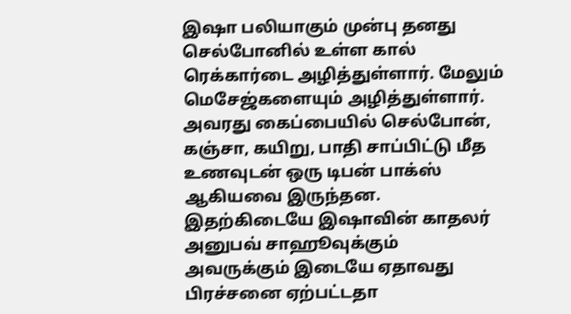இஷா பலியாகும் முன்பு தனது செல்போனில் உள்ள கால் ரெக்கார்டை அழித்துள்ளார். மேலும் மெசேஜ்களையும் அழித்துள்ளார்.
அவரது கைப்பையில் செல்போன், கஞ்சா, கயிறு, பாதி சாப்பிட்டு மீத உணவுடன் ஒரு டிபன் பாக்ஸ் ஆகியவை இருந்தன. இதற்கிடையே இஷாவின் காதலர் அனுபவ் சாஹூவுக்கும் அவருக்கும் இடையே ஏதாவது பிரச்சனை ஏற்பட்டதா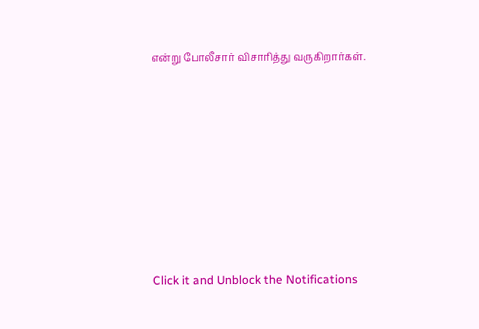என்று போலீசார் விசாரித்து வருகிறார்கள்.












Click it and Unblock the Notifications